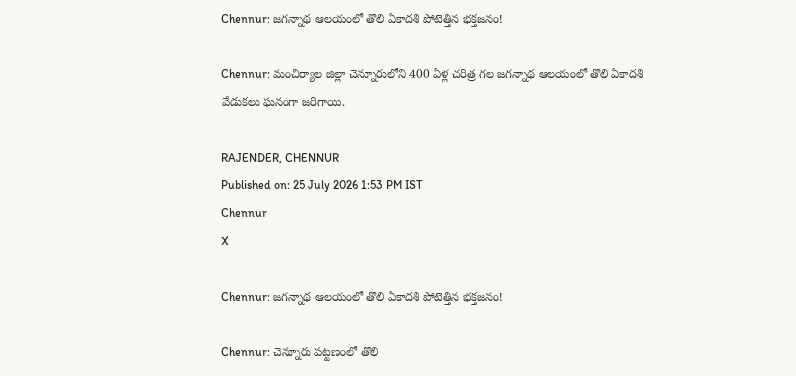Chennur: జగన్నాథ ఆలయంలో తొలి ఏకాదశి పోటెత్తిన భక్తజనం!

Chennur: మంచిర్యాల జిల్లా చెన్నూరులోని 400 ఏళ్ల చరిత్ర గల జగన్నాథ ఆలయంలో తొలి ఏకాదశి వేడుకలు ఘనంగా జరిగాయి.

RAJENDER, CHENNUR
Published on: 25 July 2026 1:53 PM IST
Chennur
X

Chennur: జగన్నాథ ఆలయంలో తొలి ఏకాదశి పోటెత్తిన భక్తజనం!

Chennur: చెన్నూరు పట్టణంలో తొలి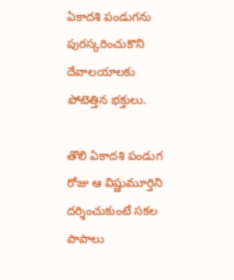ఏకాదశి పండుగను పురస్కరించుకొని దేవాలయాలకు పోటెత్తిన భక్తులు.

తొలి ఏకాదశి పండుగ రోజు ఆ విష్ణుమూర్తిని దర్శించుకుంటే సకల పాపాలు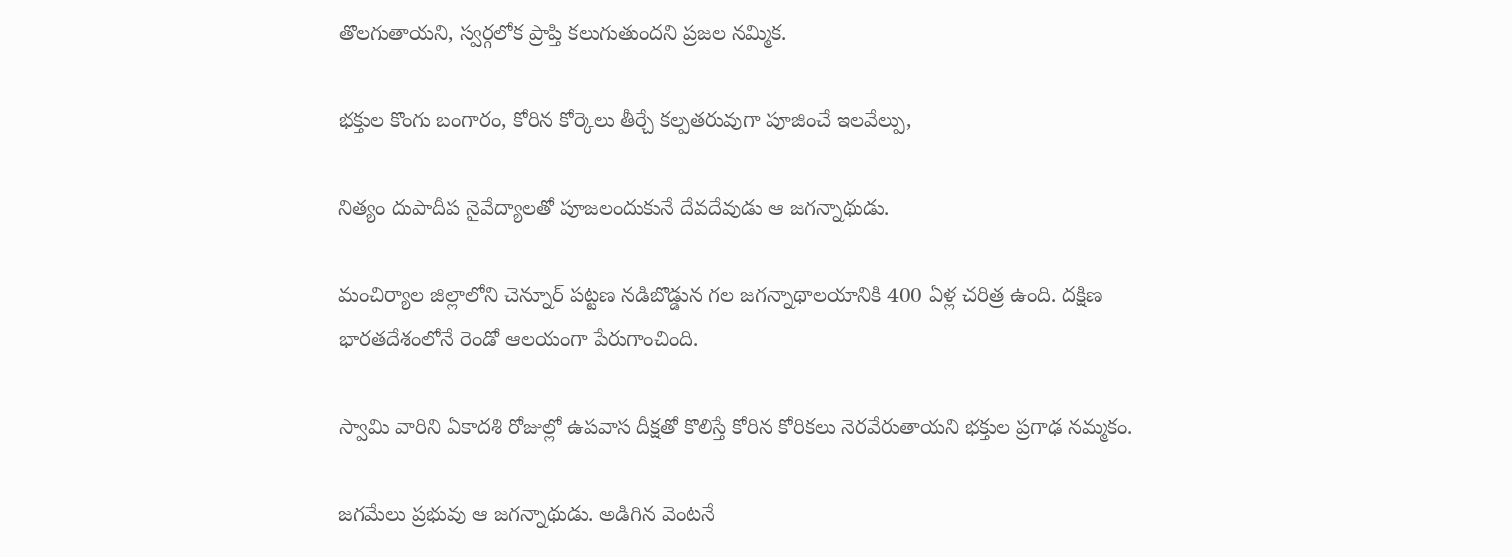తొలగుతాయని, స్వర్గలోక ప్రాప్తి కలుగుతుందని ప్రజల నమ్మిక.

భక్తుల కొంగు బంగారం, కోరిన కోర్కెలు తీర్చే కల్పతరువుగా పూజించే ఇలవేల్పు,

నిత్యం దుపాదీప నైవేద్యాలతో పూజలందుకునే దేవదేవుడు ఆ జగన్నాథుడు.

మంచిర్యాల జిల్లాలోని చెన్నూర్ పట్టణ నడిబొడ్డున గల జగన్నాథాలయానికి 400 ఏళ్ల చరిత్ర ఉంది. దక్షిణ భారతదేశంలోనే రెండో ఆలయంగా పేరుగాంచింది.

స్వామి వారిని ఏకాదశి రోజుల్లో ఉపవాస దీక్షతో కొలిస్తే కోరిన కోరికలు నెరవేరుతాయని భక్తుల ప్రగాఢ నమ్మకం.

జగమేలు ప్రభువు ఆ జగన్నాథుడు. అడిగిన వెంటనే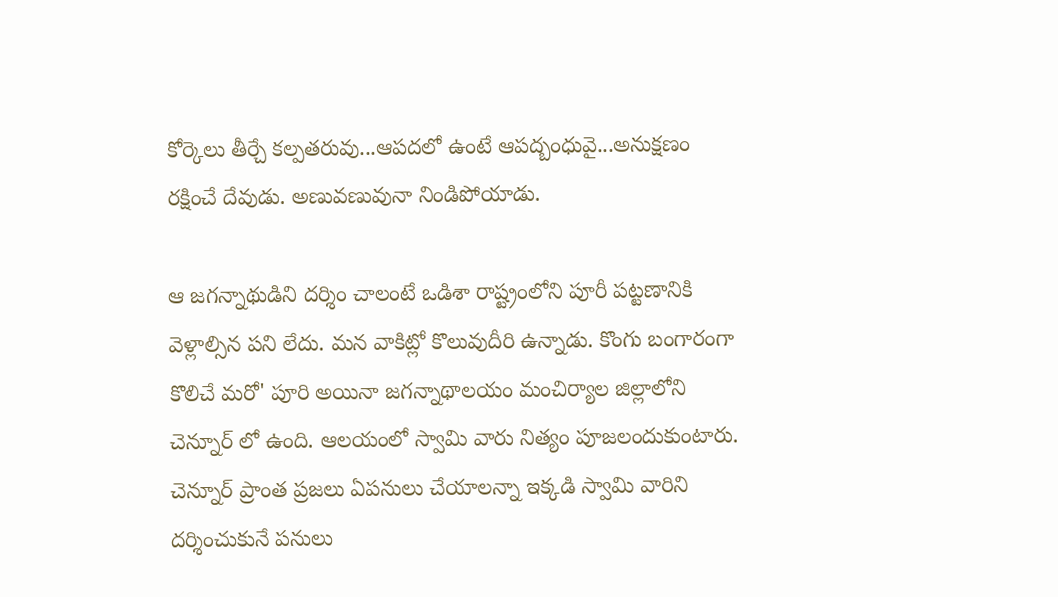కోర్కెలు తీర్చే కల్పతరువు...ఆపదలో ఉంటే ఆపద్బంధువై...అనుక్షణం రక్షించే దేవుడు. అణువణువునా నిండిపోయాడు.

ఆ జగన్నాథుడిని దర్శిం చాలంటే ఒడిశా రాష్ట్రంలోని పూరీ పట్టణానికి వెళ్లాల్సిన పని లేదు. మన వాకిట్లో కొలువుదీరి ఉన్నాడు. కొంగు బంగారంగా కొలిచే మరో' పూరి అయినా జగన్నాథాలయం మంచిర్యాల జిల్లాలోని చెన్నూర్ లో ఉంది. ఆలయంలో స్వామి వారు నిత్యం పూజలందుకుంటారు. చెన్నూర్ ప్రాంత ప్రజలు ఏపనులు చేయాలన్నా ఇక్కడి స్వామి వారిని దర్శించుకునే పనులు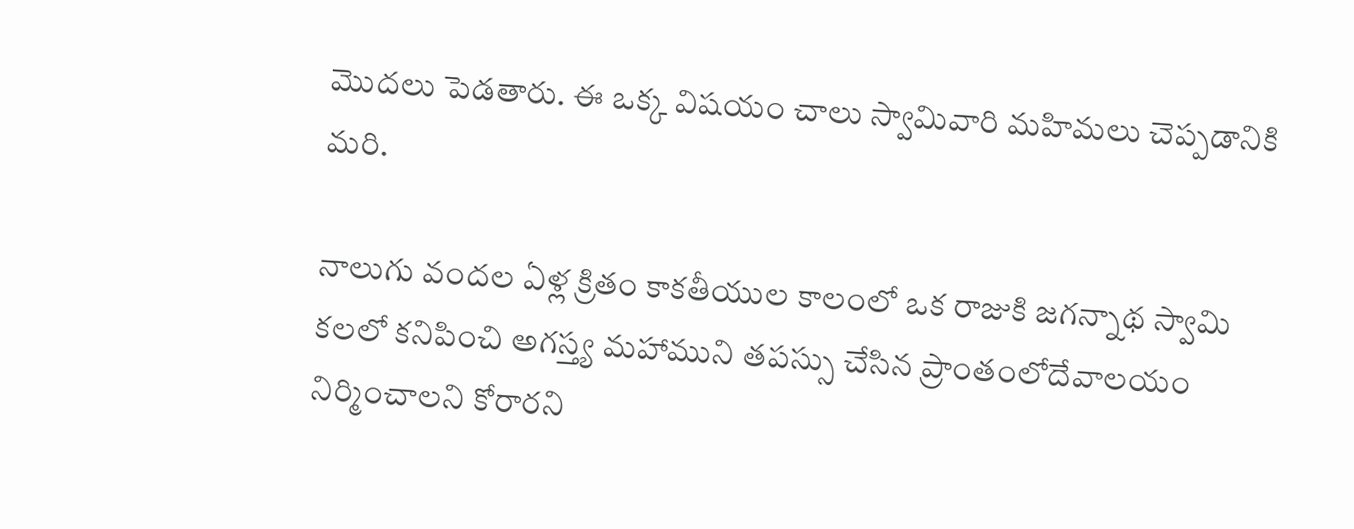మొదలు పెడతారు. ఈ ఒక్క విషయం చాలు స్వామివారి మహిమలు చెప్పడానికి మరి.

నాలుగు వందల ఏళ్ల క్రితం కాకతీయుల కాలంలో ఒక రాజుకి జగన్నాథ స్వామి కలలో కనిపించి అగస్త్య మహాముని తపస్సు చేసిన ప్రాంతంలోదేవాలయం నిర్మించాలని కోరారని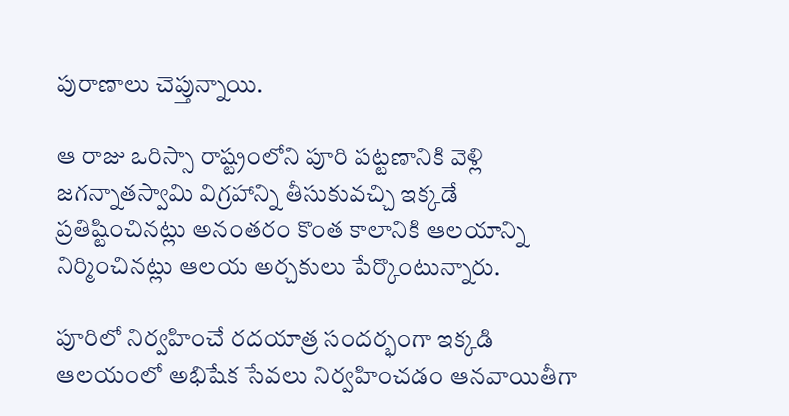పురాణాలు చెప్తున్నాయి.

ఆ రాజు ఒరిస్సా రాష్ట్రంలోని పూరి పట్టణానికి వెళ్లి జగన్నాతస్వామి విగ్రహాన్ని తీసుకువచ్చి ఇక్కడే ప్రతిష్టించినట్లు అనంతరం కొంత కాలానికి ఆలయాన్ని నిర్మించినట్లు ఆలయ అర్చకులు పేర్కొంటున్నారు.

పూరిలో నిర్వహించే రదయాత్ర సందర్భంగా ఇక్కడి ఆలయంలో అభిషేక సేవలు నిర్వహించడం ఆనవాయితీగా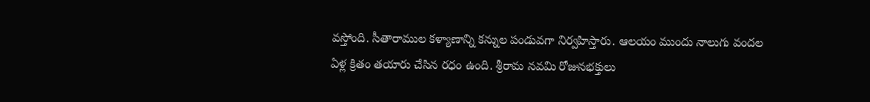వస్తోంది. సీతారాముల కళ్యాణాన్ని కన్నుల పండువగా నిర్వహిస్తారు. ఆలయం ముందు నాలుగు వందల ఏళ్ల క్రితం తయారు చేసిన రధం ఉంది. శ్రీరామ నవమి రోజునభక్తులు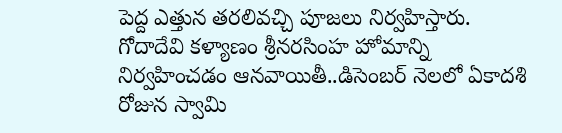పెద్ద ఎత్తున తరలివచ్చి పూజలు నిర్వహిస్తారు. గోదాదేవి కళ్యాణం శ్రీనరసింహ హోమాన్ని నిర్వహించడం ఆనవాయితీ..డిసెంబర్ నెలలో ఏకాదశి రోజున స్వామి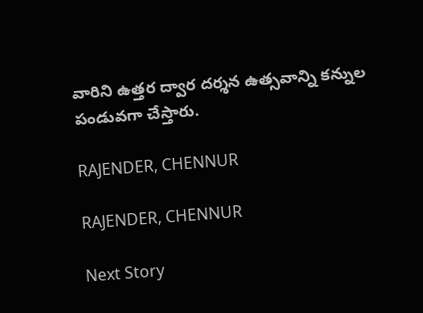వారిని ఉత్తర ద్వార దర్శన ఉత్సవాన్ని కన్నుల పండువగా చేస్తారు.

RAJENDER, CHENNUR

RAJENDER, CHENNUR

Next Story